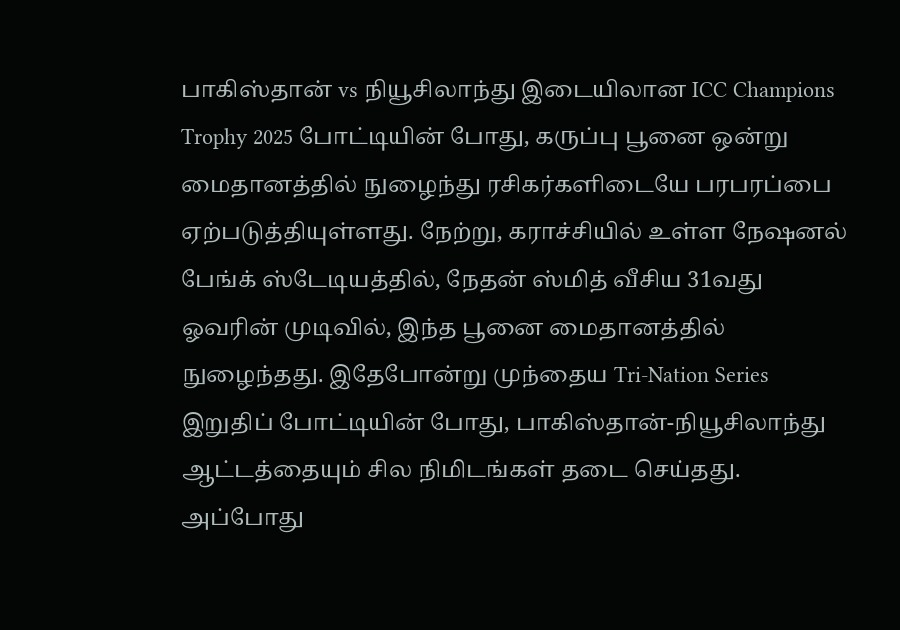பாகிஸ்தான் vs நியூசிலாந்து இடையிலான ICC Champions Trophy 2025 போட்டியின் போது, கருப்பு பூனை ஒன்று மைதானத்தில் நுழைந்து ரசிகர்களிடையே பரபரப்பை ஏற்படுத்தியுள்ளது. நேற்று, கராச்சியில் உள்ள நேஷனல் பேங்க் ஸ்டேடியத்தில், நேதன் ஸ்மித் வீசிய 31வது ஓவரின் முடிவில், இந்த பூனை மைதானத்தில் நுழைந்தது. இதேபோன்று முந்தைய Tri-Nation Series இறுதிப் போட்டியின் போது, பாகிஸ்தான்-நியூசிலாந்து ஆட்டத்தையும் சில நிமிடங்கள் தடை செய்தது. அப்போது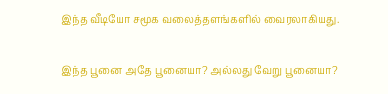இந்த வீடியோ சமூக வலைத்தளங்களில் வைரலாகியது.

இந்த பூனை அதே பூனையா? அல்லது வேறு பூனையா?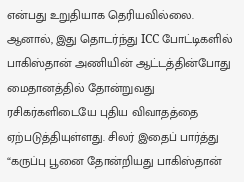என்பது உறுதியாக தெரியவில்லை. ஆனால், இது தொடர்ந்து ICC போட்டிகளில் பாகிஸ்தான் அணியின் ஆட்டத்தின்போது மைதானத்தில் தோன்றுவது ரசிகர்களிடையே புதிய விவாதத்தை ஏற்படுத்தியுள்ளது. சிலர் இதைப் பார்த்து “கருப்பு பூனை தோன்றியது பாகிஸ்தான்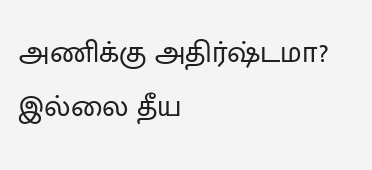அணிக்கு அதிர்ஷ்டமா? இல்லை தீய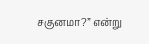சகுனமா?” என்று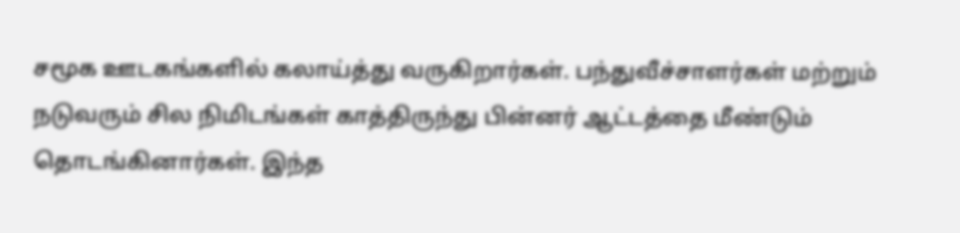சமூக ஊடகங்களில் கலாய்த்து வருகிறார்கள். பந்துவீச்சாளர்கள் மற்றும் நடுவரும் சில நிமிடங்கள் காத்திருந்து பின்னர் ஆட்டத்தை மீண்டும் தொடங்கினார்கள். இந்த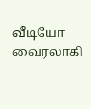வீடியோ வைரலாகி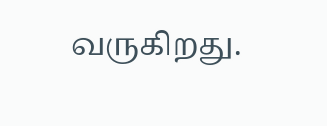வருகிறது.